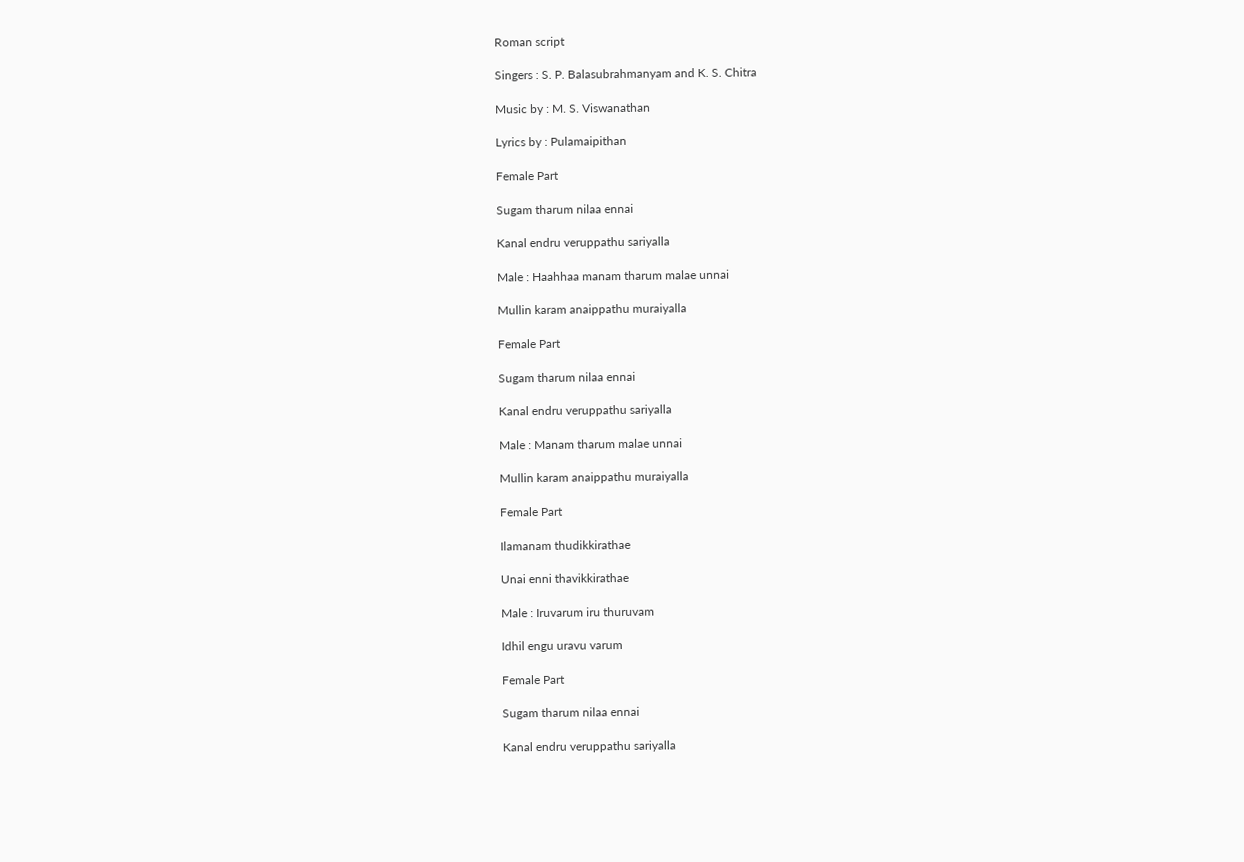Roman script

Singers : S. P. Balasubrahmanyam and K. S. Chitra

Music by : M. S. Viswanathan

Lyrics by : Pulamaipithan

Female Part

Sugam tharum nilaa ennai

Kanal endru veruppathu sariyalla

Male : Haahhaa manam tharum malae unnai

Mullin karam anaippathu muraiyalla

Female Part

Sugam tharum nilaa ennai

Kanal endru veruppathu sariyalla

Male : Manam tharum malae unnai

Mullin karam anaippathu muraiyalla

Female Part

Ilamanam thudikkirathae

Unai enni thavikkirathae

Male : Iruvarum iru thuruvam

Idhil engu uravu varum

Female Part

Sugam tharum nilaa ennai

Kanal endru veruppathu sariyalla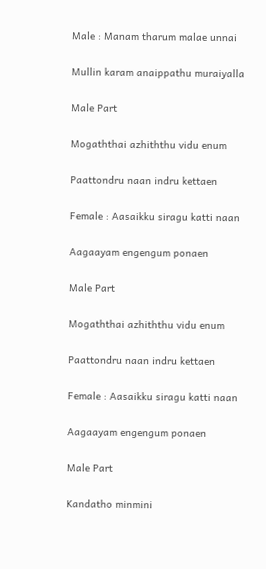Male : Manam tharum malae unnai

Mullin karam anaippathu muraiyalla

Male Part

Mogaththai azhiththu vidu enum

Paattondru naan indru kettaen

Female : Aasaikku siragu katti naan

Aagaayam engengum ponaen

Male Part

Mogaththai azhiththu vidu enum

Paattondru naan indru kettaen

Female : Aasaikku siragu katti naan

Aagaayam engengum ponaen

Male Part

Kandatho minmini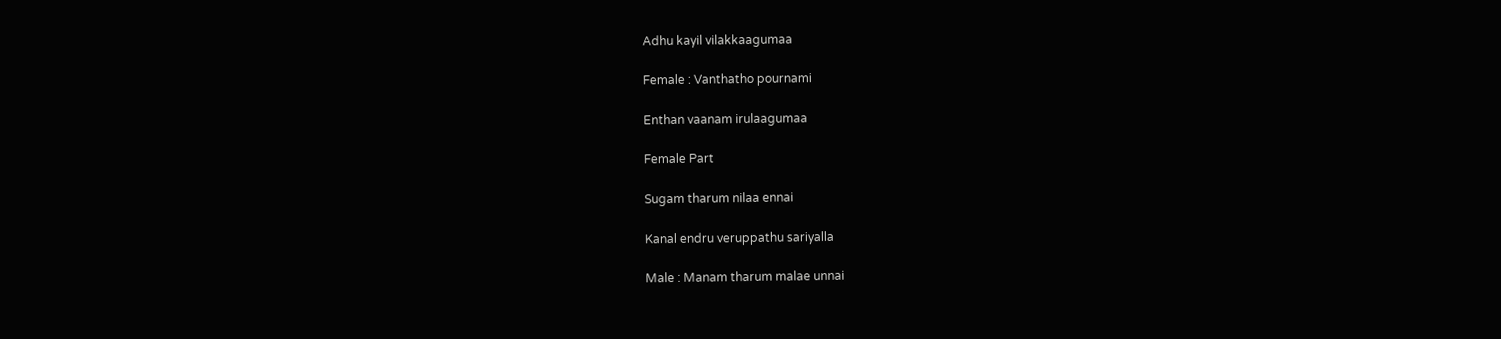Adhu kayil vilakkaagumaa

Female : Vanthatho pournami

Enthan vaanam irulaagumaa

Female Part

Sugam tharum nilaa ennai

Kanal endru veruppathu sariyalla

Male : Manam tharum malae unnai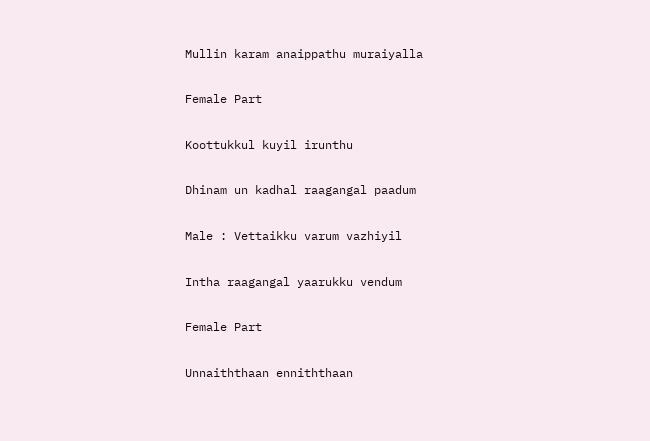Mullin karam anaippathu muraiyalla

Female Part

Koottukkul kuyil irunthu

Dhinam un kadhal raagangal paadum

Male : Vettaikku varum vazhiyil

Intha raagangal yaarukku vendum

Female Part

Unnaiththaan enniththaan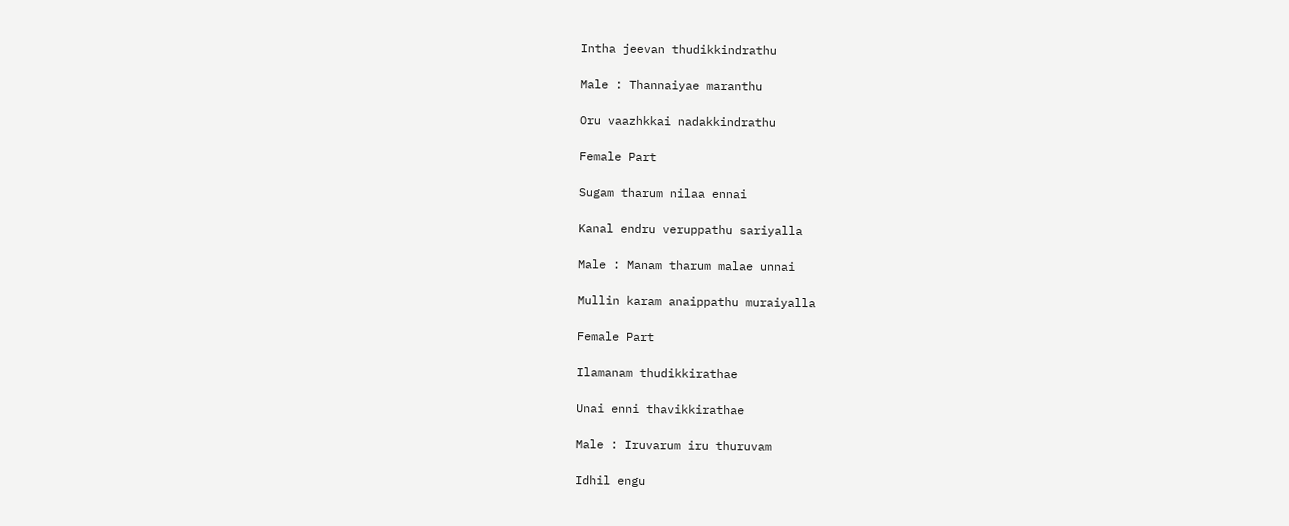Intha jeevan thudikkindrathu

Male : Thannaiyae maranthu

Oru vaazhkkai nadakkindrathu

Female Part

Sugam tharum nilaa ennai

Kanal endru veruppathu sariyalla

Male : Manam tharum malae unnai

Mullin karam anaippathu muraiyalla

Female Part

Ilamanam thudikkirathae

Unai enni thavikkirathae

Male : Iruvarum iru thuruvam

Idhil engu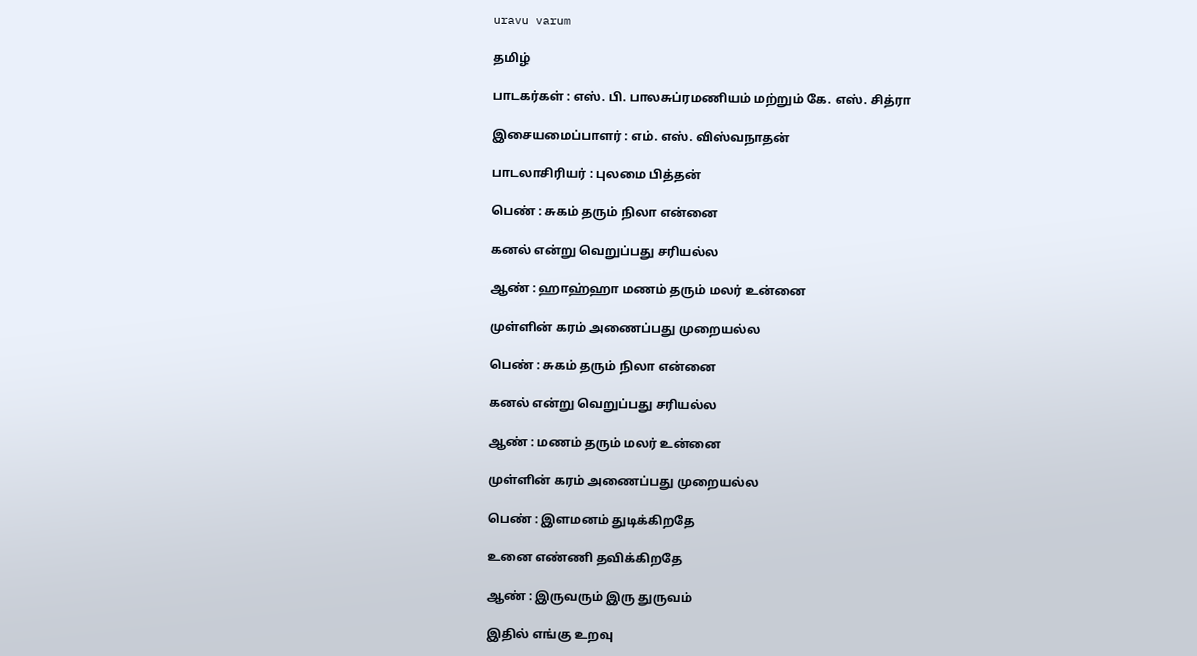uravu varum

தமிழ்

பாடகர்கள் : எஸ். பி. பாலசுப்ரமணியம் மற்றும் கே. எஸ். சித்ரா

இசையமைப்பாளர் : எம். எஸ். விஸ்வநாதன்

பாடலாசிரியர் : புலமை பித்தன்

பெண் : சுகம் தரும் நிலா என்னை

கனல் என்று வெறுப்பது சரியல்ல

ஆண் : ஹாஹ்ஹா மணம் தரும் மலர் உன்னை

முள்ளின் கரம் அணைப்பது முறையல்ல

பெண் : சுகம் தரும் நிலா என்னை

கனல் என்று வெறுப்பது சரியல்ல

ஆண் : மணம் தரும் மலர் உன்னை

முள்ளின் கரம் அணைப்பது முறையல்ல

பெண் : இளமனம் துடிக்கிறதே

உனை எண்ணி தவிக்கிறதே

ஆண் : இருவரும் இரு துருவம்

இதில் எங்கு உறவு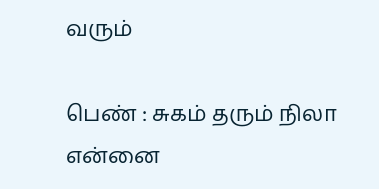வரும்

பெண் : சுகம் தரும் நிலா என்னை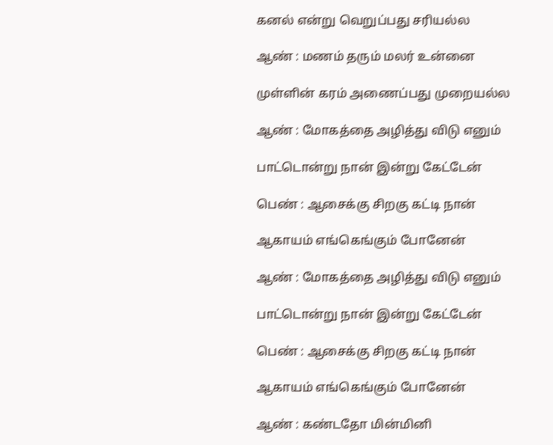கனல் என்று வெறுப்பது சரியல்ல

ஆண் : மணம் தரும் மலர் உன்னை

முள்ளின் கரம் அணைப்பது முறையல்ல

ஆண் : மோகத்தை அழித்து விடு எனும்

பாட்டொன்று நான் இன்று கேட்டேன்

பெண் : ஆசைக்கு சிறகு கட்டி நான்

ஆகாயம் எங்கெங்கும் போனேன்

ஆண் : மோகத்தை அழித்து விடு எனும்

பாட்டொன்று நான் இன்று கேட்டேன்

பெண் : ஆசைக்கு சிறகு கட்டி நான்

ஆகாயம் எங்கெங்கும் போனேன்

ஆண் : கண்டதோ மின்மினி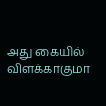அது கையில் விளக்காகுமா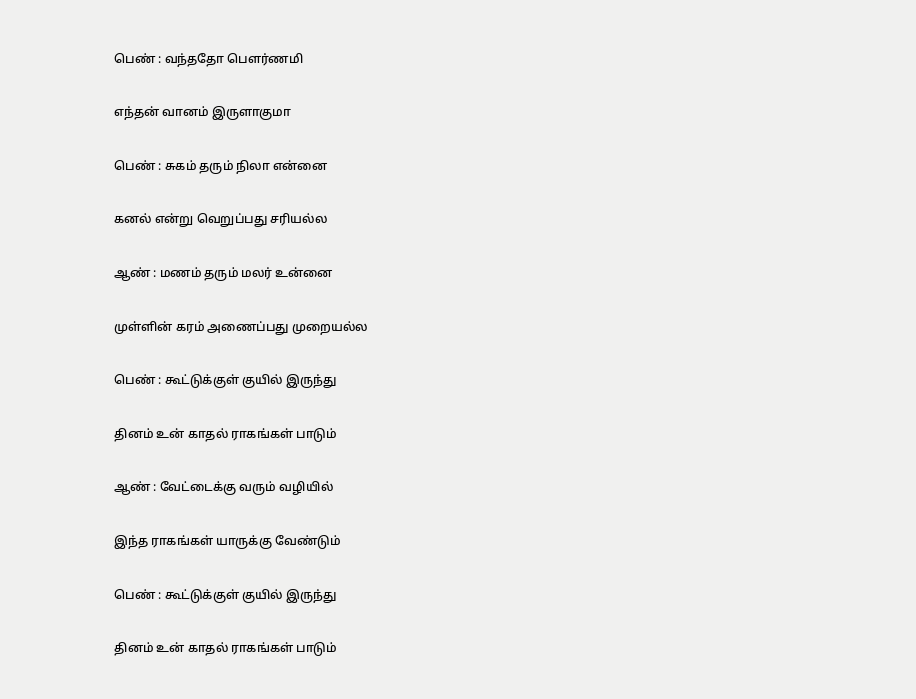பெண் : வந்ததோ பெளர்ணமி

எந்தன் வானம் இருளாகுமா

பெண் : சுகம் தரும் நிலா என்னை

கனல் என்று வெறுப்பது சரியல்ல

ஆண் : மணம் தரும் மலர் உன்னை

முள்ளின் கரம் அணைப்பது முறையல்ல

பெண் : கூட்டுக்குள் குயில் இருந்து

தினம் உன் காதல் ராகங்கள் பாடும்

ஆண் : வேட்டைக்கு வரும் வழியில்

இந்த ராகங்கள் யாருக்கு வேண்டும்

பெண் : கூட்டுக்குள் குயில் இருந்து

தினம் உன் காதல் ராகங்கள் பாடும்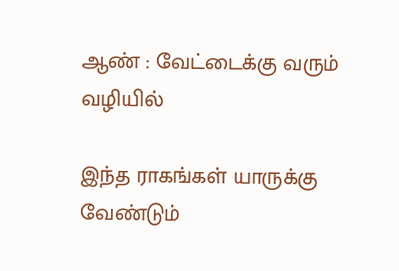ஆண் : வேட்டைக்கு வரும் வழியில்

இந்த ராகங்கள் யாருக்கு வேண்டும்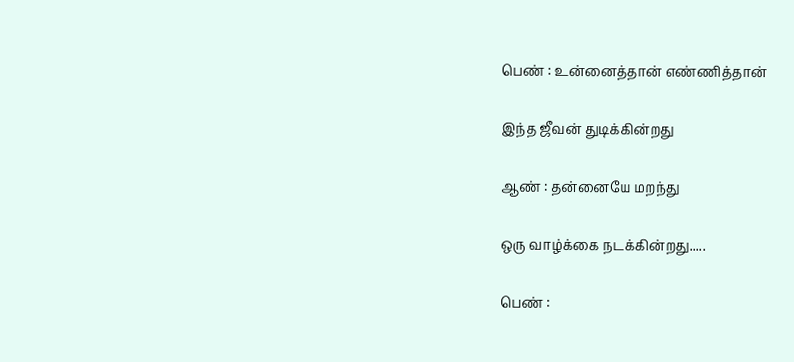பெண் : உன்னைத்தான் எண்ணித்தான்

இந்த ஜீவன் துடிக்கின்றது

ஆண் : தன்னையே மறந்து

ஒரு வாழ்க்கை நடக்கின்றது.....

பெண் :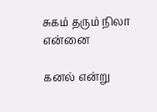சுகம் தரும் நிலா என்னை

கனல் என்று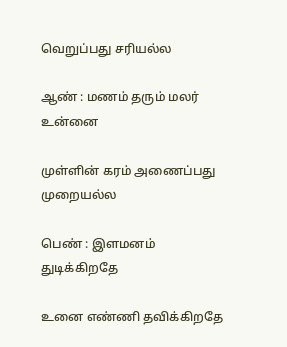வெறுப்பது சரியல்ல

ஆண் : மணம் தரும் மலர் உன்னை

முள்ளின் கரம் அணைப்பது முறையல்ல

பெண் : இளமனம் துடிக்கிறதே

உனை எண்ணி தவிக்கிறதே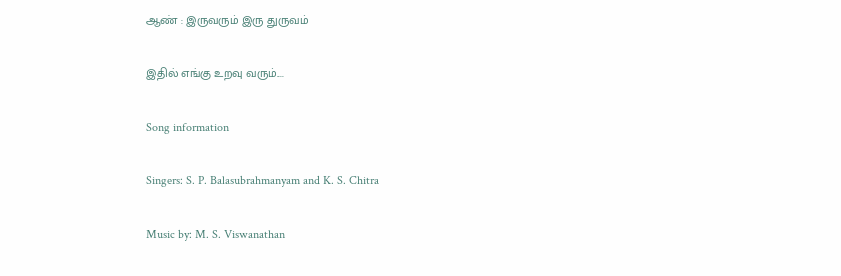ஆண் : இருவரும் இரு துருவம்

இதில் எங்கு உறவு வரும்....

Song information

Singers: S. P. Balasubrahmanyam and K. S. Chitra

Music by: M. S. Viswanathan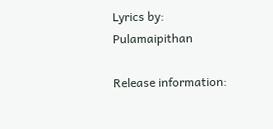Lyrics by: Pulamaipithan

Release information: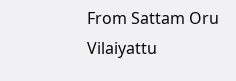From Sattam Oru Vilaiyattu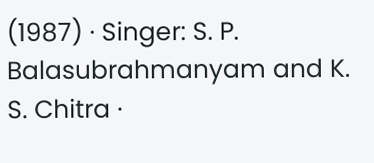(1987) · Singer: S. P. Balasubrahmanyam and K. S. Chitra ·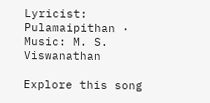Lyricist: Pulamaipithan · Music: M. S. Viswanathan

Explore this song